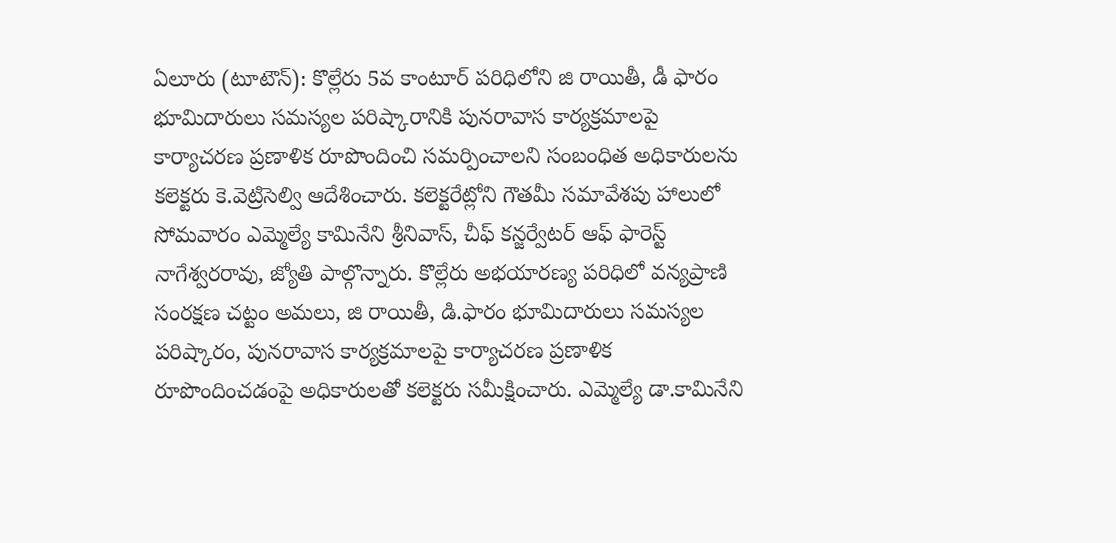ఏలూరు (టూటౌన్): కొల్లేరు 5వ కాంటూర్ పరిధిలోని జి రాయితీ, డీ ఫారం భూమిదారులు సమస్యల పరిష్కారానికి పునరావాస కార్యక్రమాలపై కార్యాచరణ ప్రణాళిక రూపొందించి సమర్పించాలని సంబంధిత అధికారులను కలెక్టరు కె.వెట్రిసెల్వి ఆదేశించారు. కలెక్టరేట్లోని గౌతమీ సమావేశపు హాలులో సోమవారం ఎమ్మెల్యే కామినేని శ్రీనివాస్, చీఫ్ కన్జర్వేటర్ ఆఫ్ ఫారెస్ట్ నాగేశ్వరరావు, జ్యోతి పాల్గొన్నారు. కొల్లేరు అభయారణ్య పరిధిలో వన్యప్రాణి సంరక్షణ చట్టం అమలు, జి రాయితీ, డి.ఫారం భూమిదారులు సమస్యల పరిష్కారం, పునరావాస కార్యక్రమాలపై కార్యాచరణ ప్రణాళిక రూపొందించడంపై అధికారులతో కలెక్టరు సమీక్షించారు. ఎమ్మెల్యే డా.కామినేని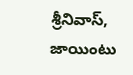శ్రీనివాస్, జాయింటు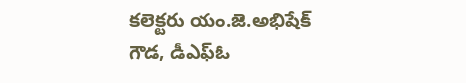కలెక్టరు యం.జె.అభిషేక్ గౌడ, డీఎఫ్ఓ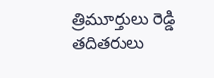త్రిమూర్తులు రెడ్డి తదితరులు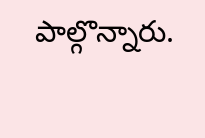పాల్గొన్నారు.